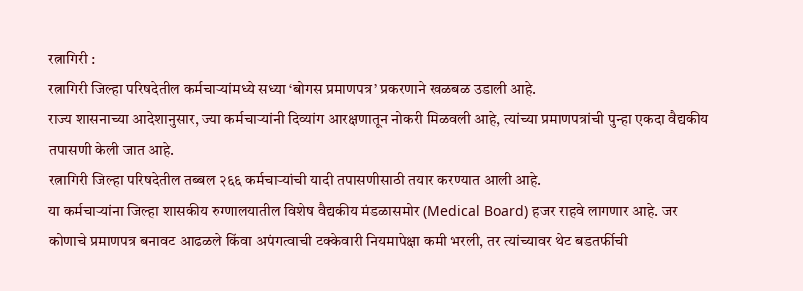रत्नागिरी :
रत्नागिरी जिल्हा परिषदेतील कर्मचाऱ्यांमध्ये सध्या ‘बोगस प्रमाणपत्र’ प्रकरणाने खळबळ उडाली आहे.
राज्य शासनाच्या आदेशानुसार, ज्या कर्मचाऱ्यांनी दिव्यांग आरक्षणातून नोकरी मिळवली आहे, त्यांच्या प्रमाणपत्रांची पुन्हा एकदा वैद्यकीय तपासणी केली जात आहे.
रत्नागिरी जिल्हा परिषदेतील तब्बल २६६ कर्मचाऱ्यांची यादी तपासणीसाठी तयार करण्यात आली आहे.
या कर्मचाऱ्यांना जिल्हा शासकीय रुग्णालयातील विशेष वैद्यकीय मंडळासमोर (Medical Board) हजर राहवे लागणार आहे. जर कोणाचे प्रमाणपत्र बनावट आढळले किंवा अपंगत्वाची टक्केवारी नियमापेक्षा कमी भरली, तर त्यांच्यावर थेट बडतर्फीची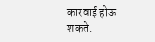कारवाई होऊ शकते.